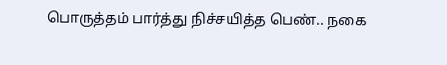பொருத்தம் பார்த்து நிச்சயித்த பெண்.. நகை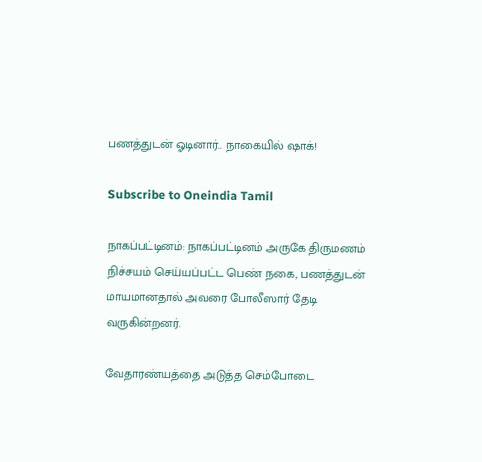பணத்துடன் ஓடினார்.. நாகையில் ஷாக்!

Subscribe to Oneindia Tamil

நாகப்பட்டினம்: நாகப்பட்டினம் அருகே திருமணம் நிச்சயம் செய்யப்பட்ட பெண் நகை, பணத்துடன் மாயமானதால் அவரை போலீஸார் தேடி வருகின்றனர்.

வேதாரண்யத்தை அடுத்த செம்போடை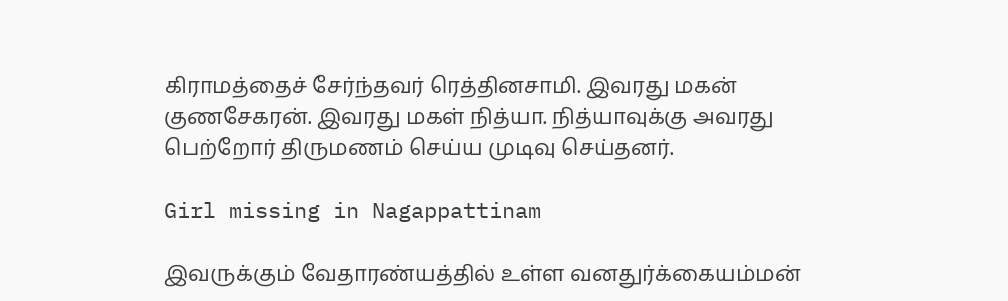கிராமத்தைச் சேர்ந்தவர் ரெத்தினசாமி. இவரது மகன் குணசேகரன். இவரது மகள் நித்யா. நித்யாவுக்கு அவரது பெற்றோர் திருமணம் செய்ய முடிவு செய்தனர்.

Girl missing in Nagappattinam

இவருக்கும் வேதாரண்யத்தில் உள்ள வனதுர்க்கையம்மன்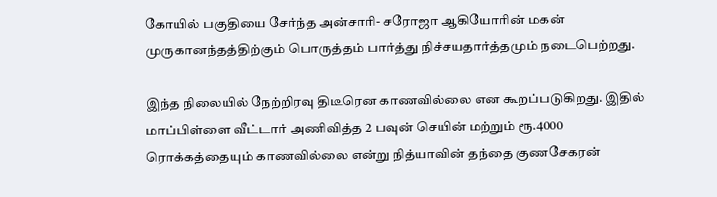கோயில் பகுதியை சேர்ந்த அன்சாரி- சரோஜா ஆகியோரின் மகன் முருகானந்தத்திற்கும் பொருத்தம் பார்த்து நிச்சயதார்த்தமும் நடைபெற்றது.

இந்த நிலையில் நேற்றிரவு திடீரென காணவில்லை என கூறப்படுகிறது. இதில் மாப்பிள்ளை வீட்டார் அணிவித்த 2 பவுன் செயின் மற்றும் ரூ.4000 ரொக்கத்தையும் காணவில்லை என்று நித்யாவின் தந்தை குணசேகரன்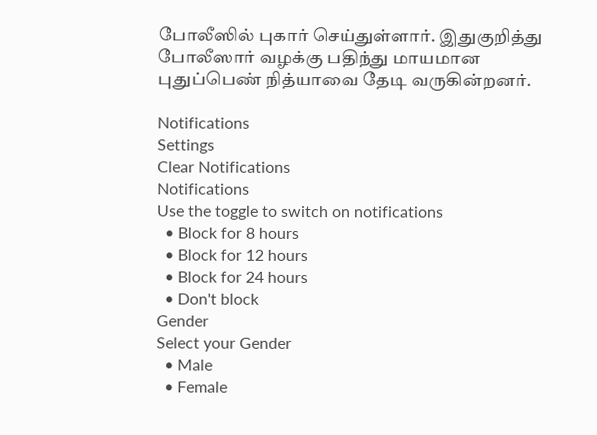போலீஸில் புகார் செய்துள்ளார். இதுகுறித்து போலீஸார் வழக்கு பதிந்து மாயமான புதுப்பெண் நித்யாவை தேடி வருகின்றனர்.

Notifications
Settings
Clear Notifications
Notifications
Use the toggle to switch on notifications
  • Block for 8 hours
  • Block for 12 hours
  • Block for 24 hours
  • Don't block
Gender
Select your Gender
  • Male
  • Female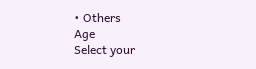• Others
Age
Select your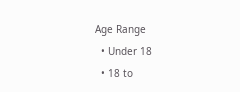Age Range
  • Under 18
  • 18 to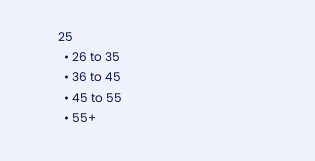25
  • 26 to 35
  • 36 to 45
  • 45 to 55
  • 55+